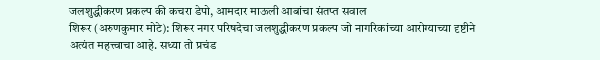जलशुद्धीकरण प्रकल्प की कचरा डेपो, आमदार माऊली आबांचा संतप्त सवाल
शिरूर (अरुणकुमार मोटे): शिरूर नगर परिषदेचा जलशुद्धीकरण प्रकल्प जो नागरिकांच्या आरोग्याच्या दृष्टीने अत्यंत महत्त्वाचा आहे. सध्या तो प्रचंड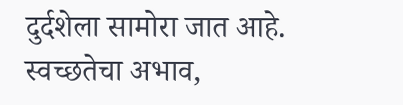दुर्दशेला सामोरा जात आहे. स्वच्छतेचा अभाव,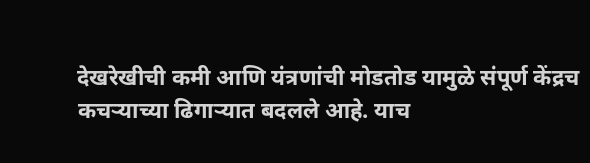देखरेखीची कमी आणि यंत्रणांची मोडतोड यामुळे संपूर्ण केंद्रच कचऱ्याच्या ढिगाऱ्यात बदलले आहे. याच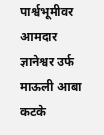पार्श्वभूमीवर आमदार ज्ञानेश्वर उर्फ माऊली आबा कटके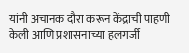यांनी अचानक दौरा करून केंद्राची पाहणी केली आणि प्रशासनाच्या हलगर्जी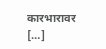कारभारावर […]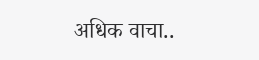अधिक वाचा..